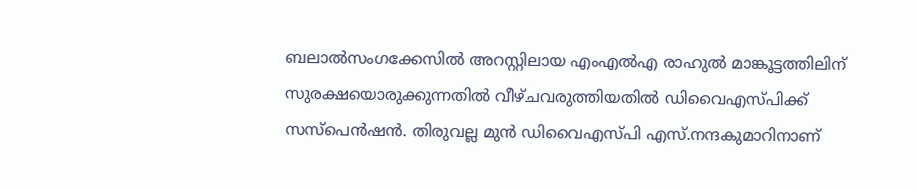ബലാൽസംഗക്കേസിൽ അറസ്റ്റിലായ എംഎൽഎ രാഹുൽ മാങ്കൂട്ടത്തിലിന് സുരക്ഷയൊരുക്കുന്നതിൽ വീഴ്ചവരുത്തിയതിൽ ഡിവൈഎസ്പിക്ക് സസ്പെൻഷൻ. തിരുവല്ല മുൻ ഡിവൈഎസ്പി എസ്.നന്ദകുമാറിനാണ്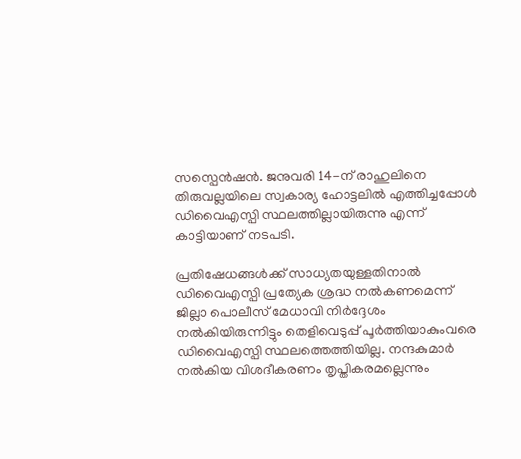സസ്പെൻഷൻ. ജനുവരി 14-ന് രാഹുലിനെ തിരുവല്ലയിലെ സ്വകാര്യ ഹോട്ടലിൽ എത്തിച്ചപ്പോൾ ഡിവൈഎസ്പി സ്ഥലത്തില്ലായിരുന്നു എന്ന് കാട്ടിയാണ് നടപടി.

പ്രതിഷേധങ്ങൾക്ക് സാധ്യതയുള്ളതിനാൽ ഡിവൈഎസ്പി പ്രത്യേക ശ്രദ്ധ നൽകണമെന്ന് ജില്ലാ പൊലീസ് മേധാവി നിർദ്ദേശം നൽകിയിരുന്നിട്ടും തെളിവെടുപ്പ് പൂർത്തിയാകുംവരെ ഡിവൈഎസ്പി സ്ഥലത്തെത്തിയില്ല. നന്ദകുമാർ നൽകിയ വിശദീകരണം തൃപ്തികരമല്ലെന്നും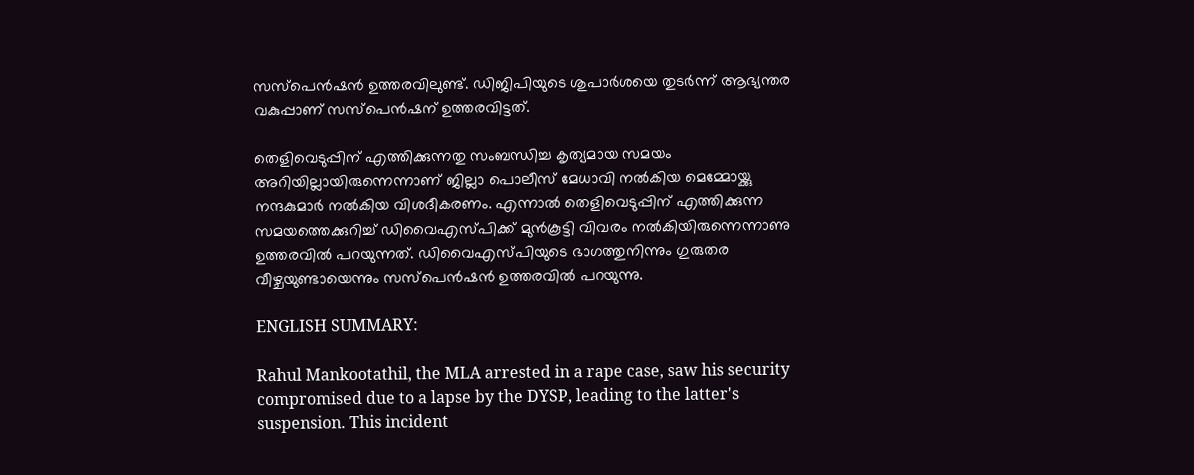സസ്പെൻഷൻ ഉത്തരവിലുണ്ട്. ഡിജിപിയുടെ ശുപാര്‍ശയെ തുടര്‍ന്ന് ആഭ്യന്തര വകുപ്പാണ് സസ്‌പെന്‍ഷന് ഉത്തരവിട്ടത്.

തെളിവെടുപ്പിന് എത്തിക്കുന്നതു സംബന്ധിച്ച കൃത്യമായ സമയം അറിയില്ലായിരുന്നെന്നാണ് ജില്ലാ പൊലീസ് മേധാവി നൽകിയ മെമ്മോയ്ക്കു നന്ദകുമാർ നൽകിയ വിശദീകരണം. എന്നാൽ തെളിവെടുപ്പിന് എത്തിക്കുന്ന സമയത്തെക്കുറിച്ച് ഡിവൈഎസ്പിക്ക് മുൻകൂട്ടി വിവരം നൽകിയിരുന്നെന്നാണു ഉത്തരവിൽ പറയുന്നത്. ഡിവൈഎസ്പിയുടെ ഭാഗത്തുനിന്നും ഗുരുതര വീഴ്ചയുണ്ടായെന്നും സസ്പെൻഷൻ ഉത്തരവിൽ പറയുന്നു.

ENGLISH SUMMARY:

Rahul Mankootathil, the MLA arrested in a rape case, saw his security compromised due to a lapse by the DYSP, leading to the latter's suspension. This incident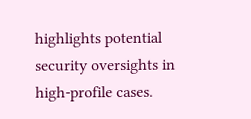highlights potential security oversights in high-profile cases.